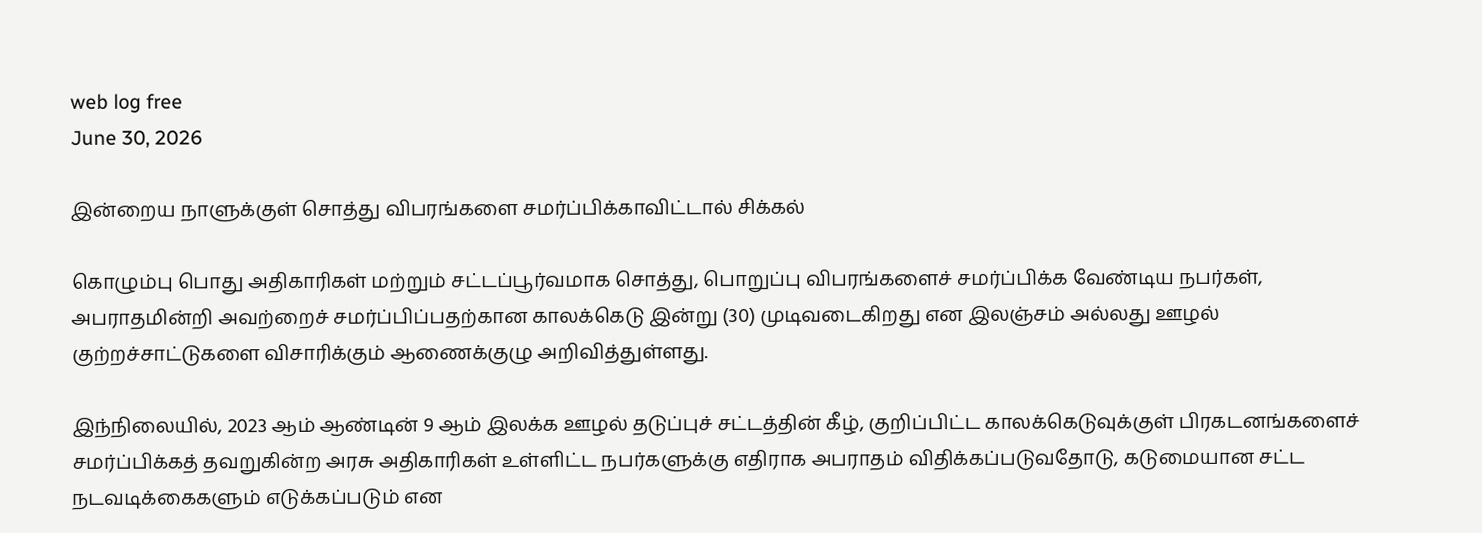web log free
June 30, 2026

இன்றைய நாளுக்குள் சொத்து விபரங்களை சமர்ப்பிக்காவிட்டால் சிக்கல்

கொழும்பு பொது அதிகாரிகள் மற்றும் சட்டப்பூர்வமாக சொத்து, பொறுப்பு விபரங்களைச் சமர்ப்பிக்க வேண்டிய நபர்கள், அபராதமின்றி அவற்றைச் சமர்ப்பிப்பதற்கான காலக்கெடு இன்று (30) முடிவடைகிறது என இலஞ்சம் அல்லது ஊழல் குற்றச்சாட்டுகளை விசாரிக்கும் ஆணைக்குழு அறிவித்துள்ளது.

இந்நிலையில், 2023 ஆம் ஆண்டின் 9 ஆம் இலக்க ஊழல் தடுப்புச் சட்டத்தின் கீழ், குறிப்பிட்ட காலக்கெடுவுக்குள் பிரகடனங்களைச் சமர்ப்பிக்கத் தவறுகின்ற அரசு அதிகாரிகள் உள்ளிட்ட நபர்களுக்கு எதிராக அபராதம் விதிக்கப்படுவதோடு, கடுமையான சட்ட நடவடிக்கைகளும் எடுக்கப்படும் என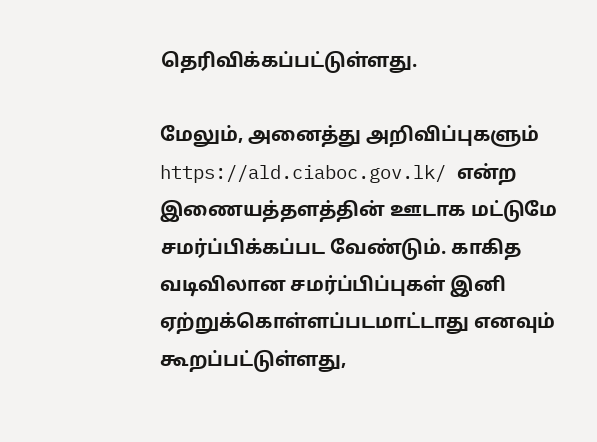தெரிவிக்கப்பட்டுள்ளது.

மேலும், அனைத்து அறிவிப்புகளும் https://ald.ciaboc.gov.lk/ என்ற இணையத்தளத்தின் ஊடாக மட்டுமே சமர்ப்பிக்கப்பட வேண்டும். காகித வடிவிலான சமர்ப்பிப்புகள் இனி ஏற்றுக்கொள்ளப்படமாட்டாது எனவும் கூறப்பட்டுள்ளது,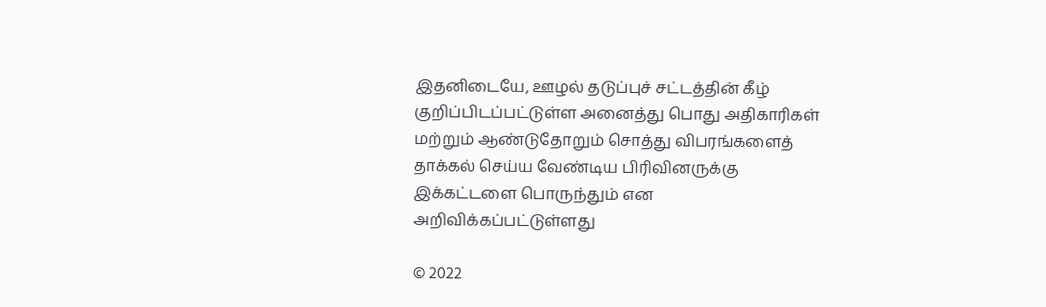இதனிடையே, ஊழல் தடுப்புச் சட்டத்தின் கீழ் குறிப்பிடப்பட்டுள்ள அனைத்து பொது அதிகாரிகள் மற்றும் ஆண்டுதோறும் சொத்து விபரங்களைத் தாக்கல் செய்ய வேண்டிய பிரிவினருக்கு இக்கட்டளை பொருந்தும் என அறிவிக்கப்பட்டுள்ளது

© 2022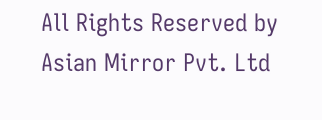All Rights Reserved by Asian Mirror Pvt. Ltd